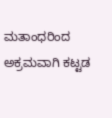ಮತಾಂಧರಿಂದ ಅಕ್ರಮವಾಗಿ ಕಟ್ಟಡ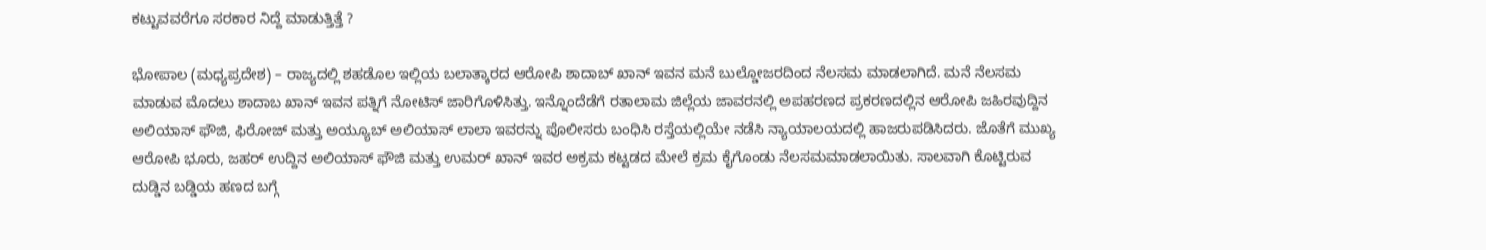ಕಟ್ಟುವವರೆಗೂ ಸರಕಾರ ನಿದ್ದೆ ಮಾಡುತ್ತಿತ್ತೆ ?

ಭೋಪಾಲ (ಮಧ್ಯಪ್ರದೇಶ) – ರಾಜ್ಯದಲ್ಲಿ ಶಹಡೊಲ ಇಲ್ಲಿಯ ಬಲಾತ್ಕಾರದ ಆರೋಪಿ ಶಾದಾಬ್ ಖಾನ್ ಇವನ ಮನೆ ಬುಲ್ಡೋಜರದಿಂದ ನೆಲಸಮ ಮಾಡಲಾಗಿದೆ. ಮನೆ ನೆಲಸಮ ಮಾಡುವ ಮೊದಲು ಶಾದಾಬ ಖಾನ್ ಇವನ ಪತ್ನಿಗೆ ನೋಟಿಸ್ ಜಾರಿಗೊಳಿಸಿತ್ತು. ಇನ್ನೊಂದೆಡೆಗೆ ರತಾಲಾಮ ಜಿಲ್ಲೆಯ ಜಾವರನಲ್ಲಿ ಅಪಹರಣದ ಪ್ರಕರಣದಲ್ಲಿನ ಆರೋಪಿ ಜಹಿರವುದ್ದಿನ ಅಲಿಯಾಸ್ ಫೌಜಿ, ಫಿರೋಜ್ ಮತ್ತು ಅಯ್ಯೂಬ್ ಅಲಿಯಾಸ್ ಲಾಲಾ ಇವರನ್ನು ಪೊಲೀಸರು ಬಂಧಿಸಿ ರಸ್ತೆಯಲ್ಲಿಯೇ ನಡೆಸಿ ನ್ಯಾಯಾಲಯದಲ್ಲಿ ಹಾಜರುಪಡಿಸಿದರು. ಜೊತೆಗೆ ಮುಖ್ಯ ಆರೋಪಿ ಭೂರು, ಜಹರ್ ಉದ್ದಿನ ಅಲಿಯಾಸ್ ಫೌಜಿ ಮತ್ತು ಉಮರ್ ಖಾನ್ ಇವರ ಅಕ್ರಮ ಕಟ್ಟಡದ ಮೇಲೆ ಕ್ರಮ ಕೈಗೊಂಡು ನೆಲಸಮಮಾಡಲಾಯಿತು. ಸಾಲವಾಗಿ ಕೊಟ್ಟಿರುವ ದುಡ್ಡಿನ ಬಡ್ಡಿಯ ಹಣದ ಬಗ್ಗೆ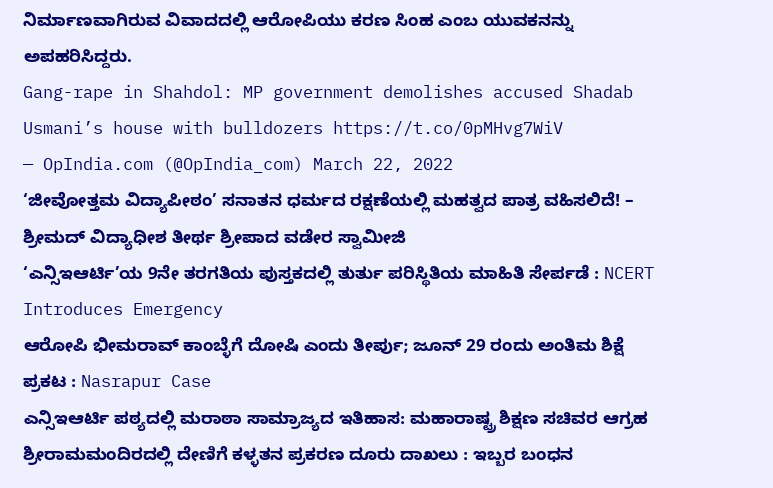ನಿರ್ಮಾಣವಾಗಿರುವ ವಿವಾದದಲ್ಲಿ ಆರೋಪಿಯು ಕರಣ ಸಿಂಹ ಎಂಬ ಯುವಕನನ್ನು ಅಪಹರಿಸಿದ್ದರು.
Gang-rape in Shahdol: MP government demolishes accused Shadab Usmani’s house with bulldozers https://t.co/0pMHvg7WiV
— OpIndia.com (@OpIndia_com) March 22, 2022
‘ಜೀವೋತ್ತಮ ವಿದ್ಯಾಪೀಠಂ’ ಸನಾತನ ಧರ್ಮದ ರಕ್ಷಣೆಯಲ್ಲಿ ಮಹತ್ವದ ಪಾತ್ರ ವಹಿಸಲಿದೆ! – ಶ್ರೀಮದ್ ವಿದ್ಯಾಧೀಶ ತೀರ್ಥ ಶ್ರೀಪಾದ ವಡೇರ ಸ್ವಾಮೀಜಿ
‘ಎನ್ಸಿಇಆರ್ಟಿ’ಯ 9ನೇ ತರಗತಿಯ ಪುಸ್ತಕದಲ್ಲಿ ತುರ್ತು ಪರಿಸ್ಥಿತಿಯ ಮಾಹಿತಿ ಸೇರ್ಪಡೆ : NCERT Introduces Emergency
ಆರೋಪಿ ಭೀಮರಾವ್ ಕಾಂಬ್ಳೆಗೆ ದೋಷಿ ಎಂದು ತೀರ್ಪು; ಜೂನ್ 29 ರಂದು ಅಂತಿಮ ಶಿಕ್ಷೆ ಪ್ರಕಟ : Nasrapur Case
ಎನ್ಸಿಇಆರ್ಟಿ ಪಠ್ಯದಲ್ಲಿ ಮರಾಠಾ ಸಾಮ್ರಾಜ್ಯದ ಇತಿಹಾಸ: ಮಹಾರಾಷ್ಟ್ರ ಶಿಕ್ಷಣ ಸಚಿವರ ಆಗ್ರಹ
ಶ್ರೀರಾಮಮಂದಿರದಲ್ಲಿ ದೇಣಿಗೆ ಕಳ್ಳತನ ಪ್ರಕರಣ ದೂರು ದಾಖಲು : ಇಬ್ಬರ ಬಂಧನ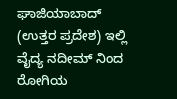ಘಾಜಿಯಾಬಾದ್ (ಉತ್ತರ ಪ್ರದೇಶ) ಇಲ್ಲಿ ವೈದ್ಯ ನದೀಮ್ ನಿಂದ ರೋಗಿಯ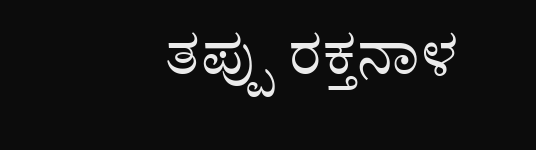ತಪ್ಪು ರಕ್ತನಾಳ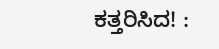ಕತ್ತರಿಸಿದ! :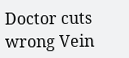Doctor cuts wrong Vein